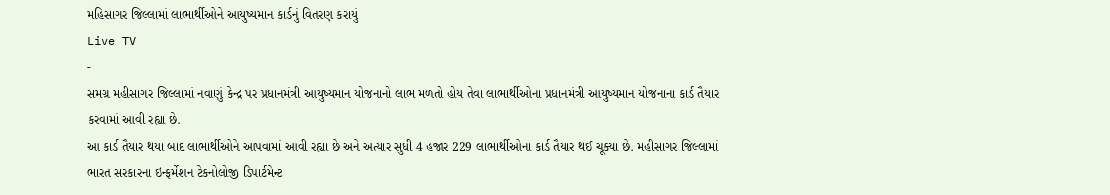મહિસાગર જિલ્લામાં લાભાર્થીઓને આયુષ્યમાન કાર્ડનું વિતરણ કરાયું
Live TV
-
સમગ્ર મહીસાગર જિલ્લામાં નવાણું કેન્દ્ર પર પ્રધાનમંત્રી આયુષ્યમાન યોજનાનો લાભ મળતો હોય તેવા લાભાર્થીઓના પ્રધાનમંત્રી આયુષ્યમાન યોજનાના કાર્ડ તૈયાર કરવામાં આવી રહ્યા છે.
આ કાર્ડ તૈયાર થયા બાદ લાભાર્થીઓને આપવામાં આવી રહ્યા છે અને અત્યાર સુધી 4 હજાર 229 લાભાર્થીઓના કાર્ડ તૈયાર થઈ ચૂક્યા છે. મહીસાગર જિલ્લામાં ભારત સરકારના ઇન્ફર્મેશન ટેકનોલોજી ડિપાર્ટમેન્ટ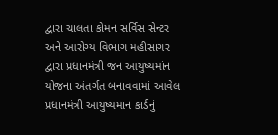દ્વારા ચાલતા કોમન સર્વિસ સેન્ટર અને આરોગ્ય વિભાગ મહીસાગર દ્વારા પ્રધાનમંત્રી જન આયુષ્યમાંન યોજના અંતર્ગત બનાવવામાં આવેલ પ્રધાનમંત્રી આયુષ્યમાન કાર્ડનું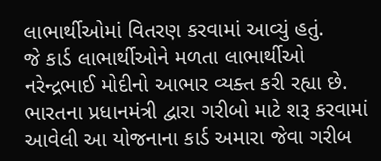લાભાર્થીઓમાં વિતરણ કરવામાં આવ્યું હતું.
જે કાર્ડ લાભાર્થીઓને મળતા લાભાર્થીઓ નરેન્દ્રભાઈ મોદીનો આભાર વ્યક્ત કરી રહ્યા છે. ભારતના પ્રધાનમંત્રી દ્વારા ગરીબો માટે શરૂ કરવામાં આવેલી આ યોજનાના કાર્ડ અમારા જેવા ગરીબ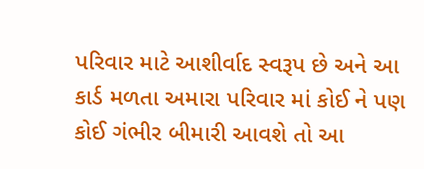પરિવાર માટે આશીર્વાદ સ્વરૂપ છે અને આ કાર્ડ મળતા અમારા પરિવાર માં કોઈ ને પણ કોઈ ગંભીર બીમારી આવશે તો આ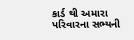કાર્ડ થી અમારા પરિવારના સભ્યની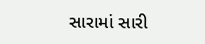સારામાં સારી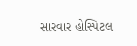સારવાર હોસ્પિટલ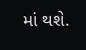માં થશે.